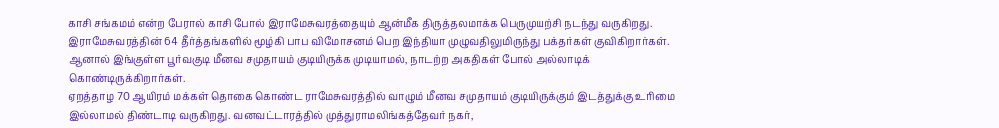காசி சங்கமம் என்ற பேரால் காசி போல் இராமேசுவரத்தையும் ஆன்மீக திருத்தலமாக்க பெருமுயற்சி நடந்து வருகிறது. இராமேசுவரத்தின் 64 தீர்த்தங்களில் மூழ்கி பாப விமோசனம் பெற இந்தியா முழுவதிலுமிருந்து பக்தர்கள் குவிகிறார்கள். ஆனால் இங்குள்ள பூர்வகுடி மீனவ சமுதாயம் குடியிருக்க முடியாமல், நாடற்ற அகதிகள் போல் அல்லாடிக் கொண்டிருக்கிறார்கள்.
ஏறத்தாழ 70 ஆயிரம் மக்கள் தொகை கொண்ட ராமேசுவரத்தில் வாழும் மீனவ சமுதாயம் குடியிருக்கும் இடத்துக்கு உரிமை இல்லாமல் திண்டாடி வருகிறது. வனவட்டாரத்தில் முத்துராமலிங்கத்தேவர் நகர்,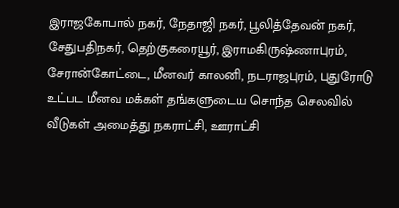இராஜகோபால் நகர், நேதாஜி நகர், பூலித்தேவன் நகர், சேதுபதிநகர், தெற்குகரையூர், இராமகிருஷ்ணாபுரம், சேரான்கோட்டை, மீனவர் காலனி, நடராஜபுரம், புதுரோடு உட்பட மீனவ மக்கள் தங்களுடைய சொந்த செலவில் வீடுகள் அமைத்து நகராட்சி, ஊராட்சி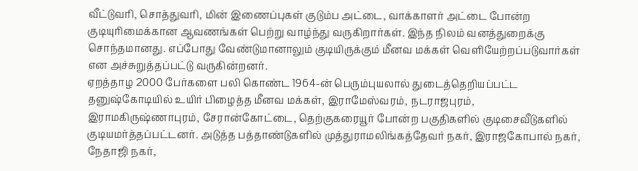வீட்டுவரி, சொத்துவரி, மின் இணைப்புகள் குடும்ப அட்டை, வாக்காளர் அட்டை போன்ற குடியுரிமைக்கான ஆவணங்கள் பெற்று வாழ்ந்து வருகிறார்கள். இந்த நிலம் வனத்துறைக்கு சொந்தமானது. எப்போது வேண்டுமானாலும் குடியிருக்கும் மீனவ மக்கள் வெளியேற்றப்படுவார்கள் என அச்சுறுத்தப்பட்டு வருகின்றனர்.
ஏறத்தாழ 2000 பேர்களை பலி கொண்ட 1964-ன் பெரும்புயலால் துடைத்தெறியப்பட்ட தனுஷ்கோடியில் உயிர் பிழைத்த மீனவ மக்கள், இராமேஸ்வரம், நடராஜபுரம், இராமகிருஷ்ணாபுரம், சேரான்கோட்டை, தெற்குகரையூர் போன்ற பகுதிகளில் குடிசைவீடுகளில் குடியமர்த்தப்பட்டனர். அடுத்த பத்தாண்டுகளில் முத்துராமலிங்கத்தேவர் நகர், இராஜகோபால் நகர், நேதாஜி நகர்,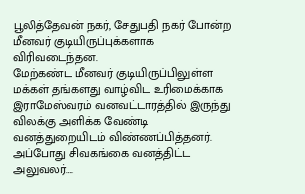பூலித்தேவன் நகர், சேதுபதி நகர் போன்ற மீனவர் குடியிருப்புக்களாக விரிவடைந்தன.
மேற்கண்ட மீனவர் குடியிருப்பிலுள்ள மக்கள் தங்களது வாழ்விட உரிமைக்காக இராமேஸ்வரம் வனவட்டாரத்தில் இருந்து விலக்கு அளிக்க வேண்டி வனத்துறையிடம் விண்ணப்பித்தனர். அப்போது சிவகங்கை வனத்திட்ட அலுவலர்….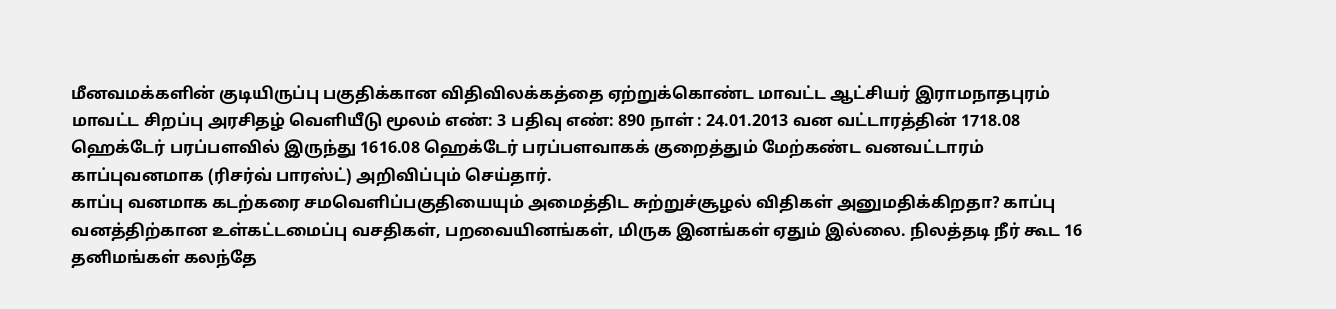மீனவமக்களின் குடியிருப்பு பகுதிக்கான விதிவிலக்கத்தை ஏற்றுக்கொண்ட மாவட்ட ஆட்சியர் இராமநாதபுரம் மாவட்ட சிறப்பு அரசிதழ் வெளியீடு மூலம் எண்: 3 பதிவு எண்: 890 நாள் : 24.01.2013 வன வட்டாரத்தின் 1718.08 ஹெக்டேர் பரப்பளவில் இருந்து 1616.08 ஹெக்டேர் பரப்பளவாகக் குறைத்தும் மேற்கண்ட வனவட்டாரம் காப்புவனமாக (ரிசர்வ் பாரஸ்ட்) அறிவிப்பும் செய்தார்.
காப்பு வனமாக கடற்கரை சமவெளிப்பகுதியையும் அமைத்திட சுற்றுச்சூழல் விதிகள் அனுமதிக்கிறதா? காப்பு வனத்திற்கான உள்கட்டமைப்பு வசதிகள், பறவையினங்கள், மிருக இனங்கள் ஏதும் இல்லை. நிலத்தடி நீர் கூட 16 தனிமங்கள் கலந்தே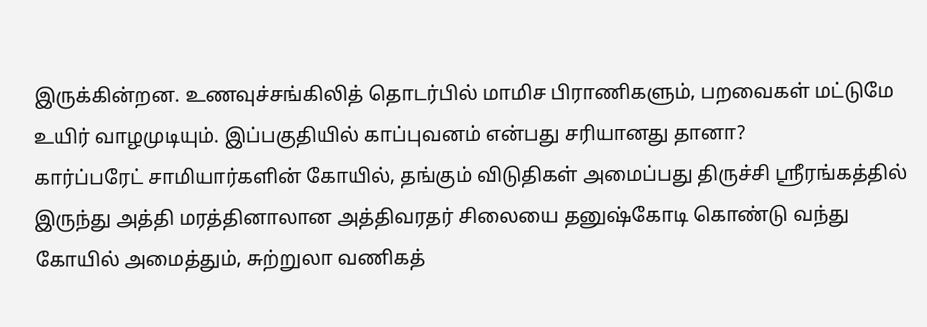இருக்கின்றன. உணவுச்சங்கிலித் தொடர்பில் மாமிச பிராணிகளும், பறவைகள் மட்டுமே உயிர் வாழமுடியும். இப்பகுதியில் காப்புவனம் என்பது சரியானது தானா?
கார்ப்பரேட் சாமியார்களின் கோயில், தங்கும் விடுதிகள் அமைப்பது திருச்சி ஸ்ரீரங்கத்தில் இருந்து அத்தி மரத்தினாலான அத்திவரதர் சிலையை தனுஷ்கோடி கொண்டு வந்து கோயில் அமைத்தும், சுற்றுலா வணிகத்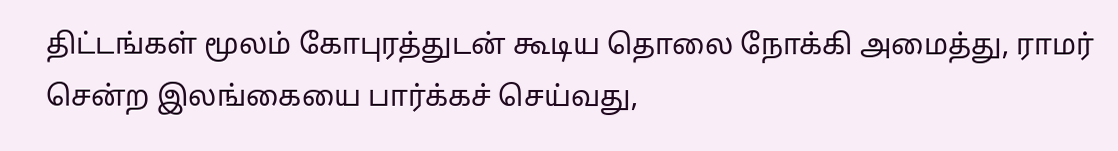திட்டங்கள் மூலம் கோபுரத்துடன் கூடிய தொலை நோக்கி அமைத்து, ராமர் சென்ற இலங்கையை பார்க்கச் செய்வது,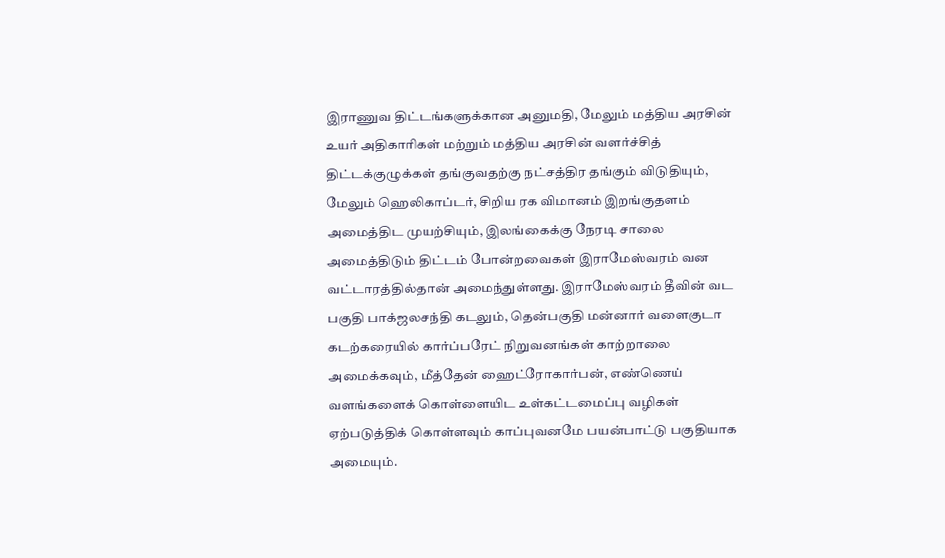இராணுவ திட்டங்களுக்கான அனுமதி, மேலும் மத்திய அரசின் உயர் அதிகாரிகள் மற்றும் மத்திய அரசின் வளர்ச்சித் திட்டக்குழுக்கள் தங்குவதற்கு நட்சத்திர தங்கும் விடுதியும், மேலும் ஹெலிகாப்டர், சிறிய ரக விமானம் இறங்குதளம் அமைத்திட முயற்சியும், இலங்கைக்கு நேரடி சாலை அமைத்திடும் திட்டம் போன்றவைகள் இராமேஸ்வரம் வன வட்டாரத்தில்தான் அமைந்துள்ளது. இராமேஸ்வரம் தீவின் வட பகுதி பாக்ஜலசந்தி கடலும், தென்பகுதி மன்னார் வளைகுடா கடற்கரையில் கார்ப்பரேட் நிறுவனங்கள் காற்றாலை அமைக்கவும், மீத்தேன் ஹைட்ரோகார்பன், எண்ணெய் வளங்களைக் கொள்ளையிட உள்கட்டமைப்பு வழிகள் ஏற்படுத்திக் கொள்ளவும் காப்புவனமே பயன்பாட்டு பகுதியாக அமையும்.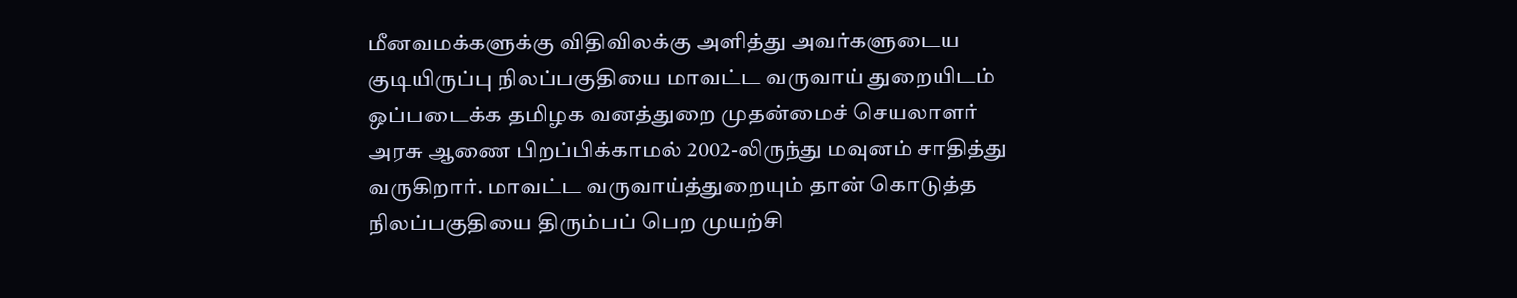மீனவமக்களுக்கு விதிவிலக்கு அளித்து அவர்களுடைய குடியிருப்பு நிலப்பகுதியை மாவட்ட வருவாய் துறையிடம் ஒப்படைக்க தமிழக வனத்துறை முதன்மைச் செயலாளர் அரசு ஆணை பிறப்பிக்காமல் 2002-லிருந்து மவுனம் சாதித்து வருகிறார். மாவட்ட வருவாய்த்துறையும் தான் கொடுத்த நிலப்பகுதியை திரும்பப் பெற முயற்சி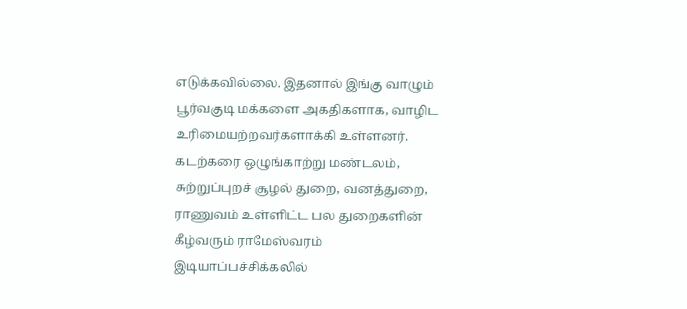எடுக்கவில்லை. இதனால் இங்கு வாழும் பூர்வகுடி மக்களை அகதிகளாக, வாழிட உரிமையற்றவர்களாக்கி உள்ளனர்.
கடற்கரை ஒழுங்காற்று மண்டலம், சுற்றுப்புறச் சூழல் துறை, வனத்துறை, ராணுவம் உள்ளிட்ட பல துறைகளின் கீழ்வரும் ராமேஸ்வரம் இடியாப்பச்சிக்கலில்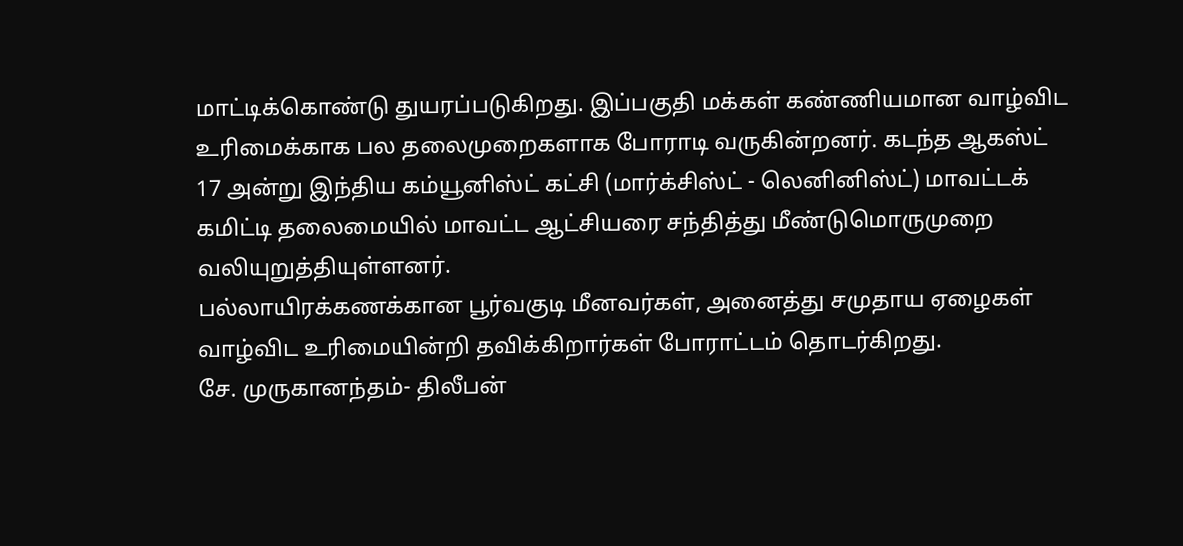மாட்டிக்கொண்டு துயரப்படுகிறது. இப்பகுதி மக்கள் கண்ணியமான வாழ்விட உரிமைக்காக பல தலைமுறைகளாக போராடி வருகின்றனர். கடந்த ஆகஸ்ட் 17 அன்று இந்திய கம்யூனிஸ்ட் கட்சி (மார்க்சிஸ்ட் - லெனினிஸ்ட்) மாவட்டக் கமிட்டி தலைமையில் மாவட்ட ஆட்சியரை சந்தித்து மீண்டுமொருமுறை வலியுறுத்தியுள்ளனர்.
பல்லாயிரக்கணக்கான பூர்வகுடி மீனவர்கள், அனைத்து சமுதாய ஏழைகள் வாழ்விட உரிமையின்றி தவிக்கிறார்கள் போராட்டம் தொடர்கிறது.
சே. முருகானந்தம்- திலீபன்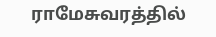ராமேசுவரத்தில்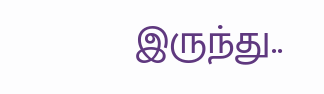இருந்து..